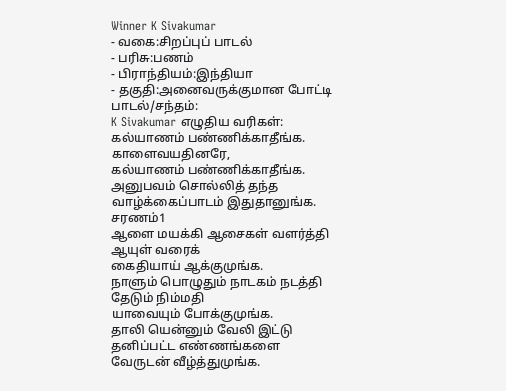Winner K Sivakumar
- வகை:சிறப்புப் பாடல்
- பரிசு:பணம்
- பிராந்தியம்:இந்தியா
- தகுதி:அனைவருக்குமான போட்டி
பாடல்/சந்தம்:
K Sivakumar எழுதிய வரிகள்:
கல்யாணம் பண்ணிக்காதீங்க. காளைவயதினரே,
கல்யாணம் பண்ணிக்காதீங்க.
அனுபவம் சொல்லித் தந்த
வாழ்க்கைப்பாடம் இதுதானுங்க.
சரணம்1
ஆளை மயக்கி ஆசைகள் வளர்த்தி
ஆயுள் வரைக்
கைதியாய் ஆக்குமுங்க.
நாளும் பொழுதும் நாடகம் நடத்தி
தேடும் நிம்மதி
யாவையும் போக்குமுங்க.
தாலி யென்னும் வேலி இட்டு
தனிப்பட்ட எண்ணங்களை
வேருடன் வீழ்த்துமுங்க.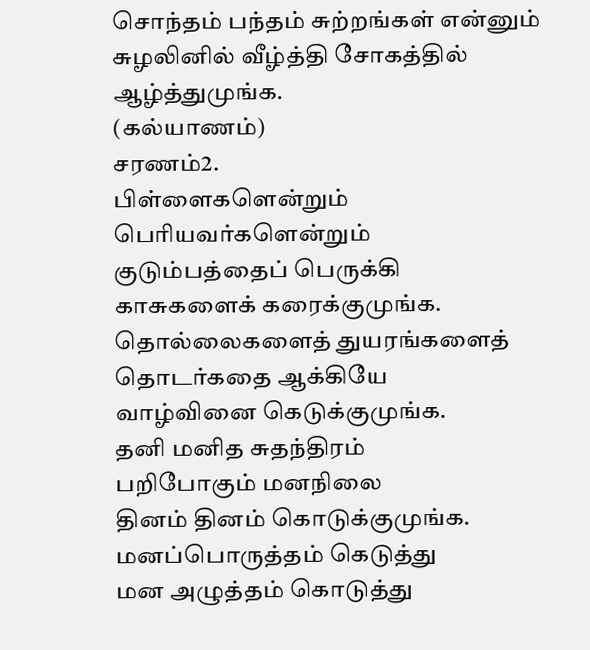சொந்தம் பந்தம் சுற்றங்கள் என்னும்
சுழலினில் வீழ்த்தி சோகத்தில் ஆழ்த்துமுங்க.
(கல்யாணம்)
சரணம்2.
பிள்ளைகளென்றும் பெரியவர்களென்றும்
குடும்பத்தைப் பெருக்கி
காசுகளைக் கரைக்குமுங்க.
தொல்லைகளைத் துயரங்களைத்
தொடர்கதை ஆக்கியே
வாழ்வினை கெடுக்குமுங்க.
தனி மனித சுதந்திரம்
பறிபோகும் மனநிலை
தினம் தினம் கொடுக்குமுங்க.
மனப்பொருத்தம் கெடுத்து
மன அழுத்தம் கொடுத்து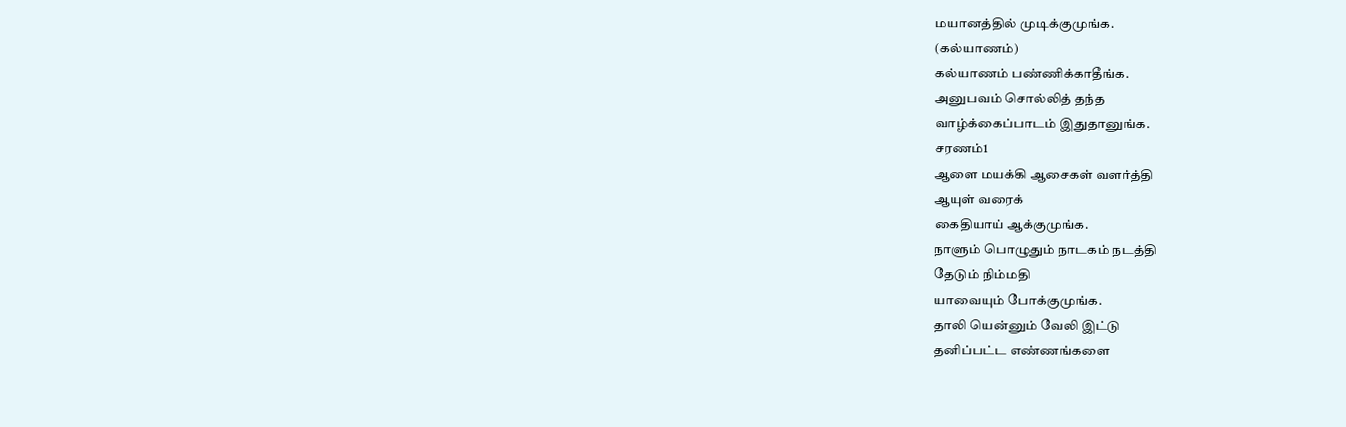மயானத்தில் முடிக்குமுங்க.
(கல்யாணம்)
கல்யாணம் பண்ணிக்காதீங்க.
அனுபவம் சொல்லித் தந்த
வாழ்க்கைப்பாடம் இதுதானுங்க.
சரணம்1
ஆளை மயக்கி ஆசைகள் வளர்த்தி
ஆயுள் வரைக்
கைதியாய் ஆக்குமுங்க.
நாளும் பொழுதும் நாடகம் நடத்தி
தேடும் நிம்மதி
யாவையும் போக்குமுங்க.
தாலி யென்னும் வேலி இட்டு
தனிப்பட்ட எண்ணங்களை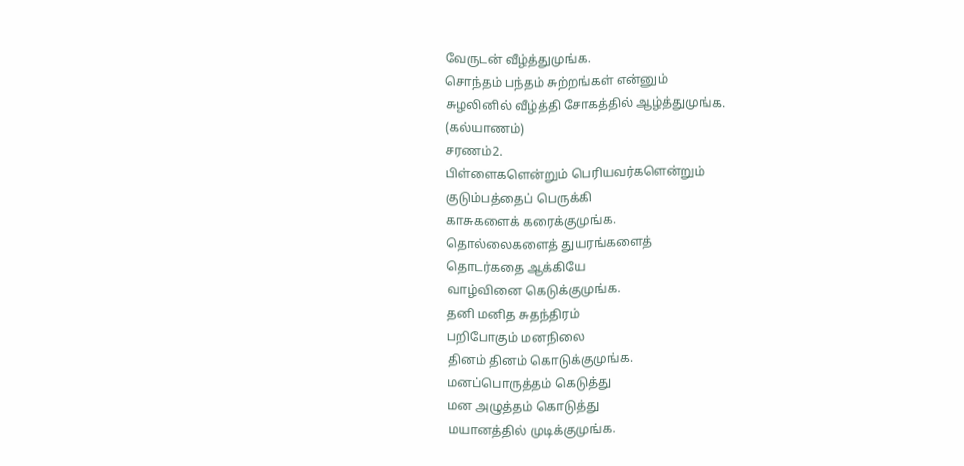வேருடன் வீழ்த்துமுங்க.
சொந்தம் பந்தம் சுற்றங்கள் என்னும்
சுழலினில் வீழ்த்தி சோகத்தில் ஆழ்த்துமுங்க.
(கல்யாணம்)
சரணம்2.
பிள்ளைகளென்றும் பெரியவர்களென்றும்
குடும்பத்தைப் பெருக்கி
காசுகளைக் கரைக்குமுங்க.
தொல்லைகளைத் துயரங்களைத்
தொடர்கதை ஆக்கியே
வாழ்வினை கெடுக்குமுங்க.
தனி மனித சுதந்திரம்
பறிபோகும் மனநிலை
தினம் தினம் கொடுக்குமுங்க.
மனப்பொருத்தம் கெடுத்து
மன அழுத்தம் கொடுத்து
மயானத்தில் முடிக்குமுங்க.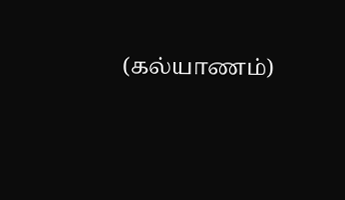(கல்யாணம்)